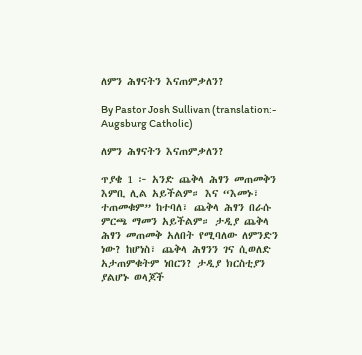ለምን ሕፃናትን እናጠምቃለን?

By Pastor Josh Sullivan (translation:- Augsburg Catholic)

ለምን ሕፃናትን እናጠምቃለን?

ጥያቄ 1 ፦ አንድ ጨቅላ ሕፃን መጠመቅን እምቢ ሊል አይችልም። እና “እመኑ፣ ተጠመቁም” ከተባለ፣ ጨቅላ ሕፃን በራሱ ምርጫ ማመን አይችልም። ታዲያ ጨቅላ ሕፃን መጠመቅ አለበት የሚባለው ለምንድን ነው? ከሆነስ፣ ጨቅላ ሕፃንን ገና ሲወለድ አታጠምቁትም ነበርን? ታዲያ ክርስቲያን ያልሆኑ ወላጆች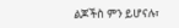ልጆችስ ምን ይሆናሉ፣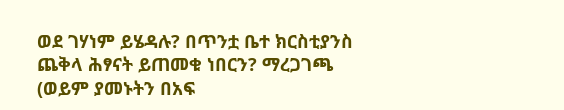ወደ ገሃነም ይሄዳሉ? በጥንቷ ቤተ ክርስቲያንስ ጨቅላ ሕፃናት ይጠመቁ ነበርን? ማረጋገጫ (ወይም ያመኑትን በአፍ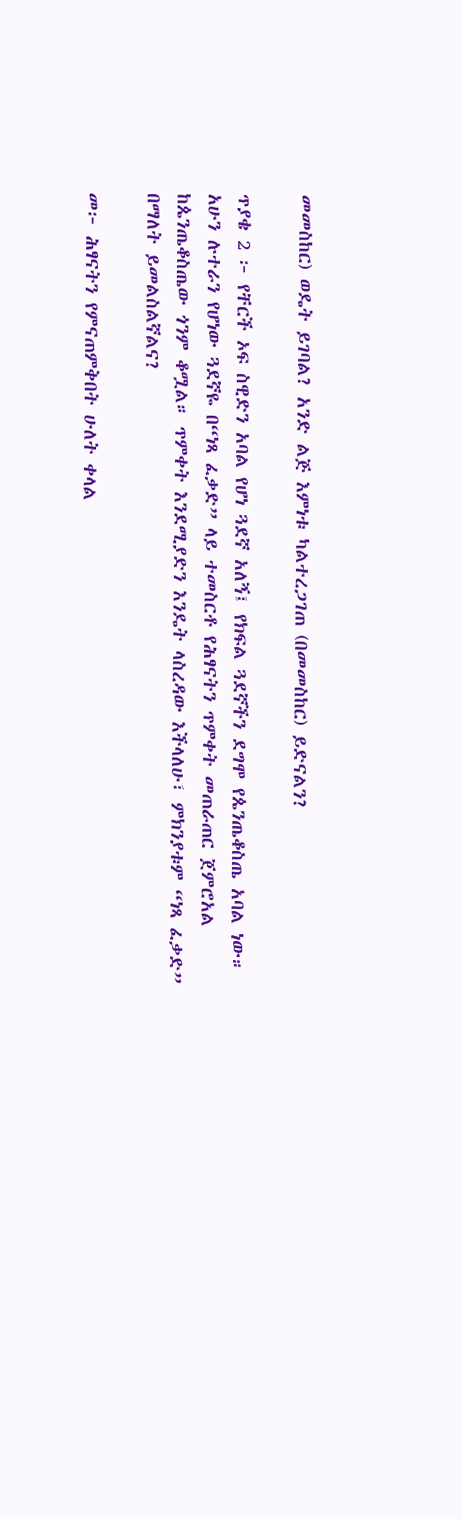መመስከር) ወዴት ይገባል? አንድ ልጅ እምነቱ ካልተረጋገጠ (በመመስከር) ይድናልን?

ጥያቄ 2 ፦ የቸርች ኦፍ ስዊድን አባል የሆነ ጓደኛ አለኝ፤ የክፍል ጓደኛችን ደግሞ የጴንጤቆስጤ አባል ነው። አሁን ሉተራን የሆነው ጓደኛዬ በ“ነጻ ፈቃድ” ላይ ተመስርቶ የሕፃናትን ጥምቀት መጠራጠር ጀምሮአል ከጴንጤቆስጤው ጎንም ቆሟል። ጥምቀት እንደሚያድን እንዴት ላስረዳው እችላለሁ፣ ምክንያቱም “ነጻ ፈቃድ” በማለት ይመልስልኛልና?

መ፦ ሕፃናትን የምናጠምቅበት ሁለት ቀላል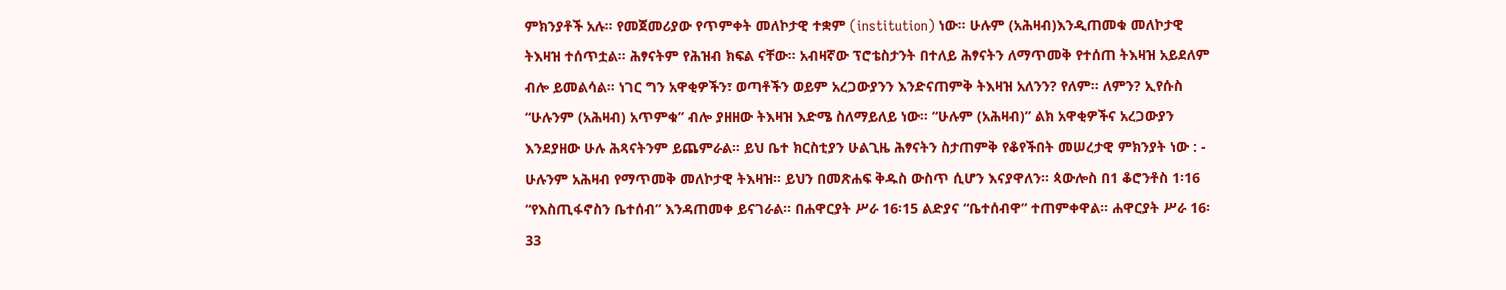ምክንያቶች አሉ። የመጀመሪያው የጥምቀት መለኮታዊ ተቋም (institution) ነው። ሁሉም (አሕዛብ)እንዲጠመቁ መለኮታዊ ትእዛዝ ተሰጥቷል። ሕፃናትም የሕዝብ ክፍል ናቸው። አብዛኛው ፕሮቴስታንት በተለይ ሕፃናትን ለማጥመቅ የተሰጠ ትእዛዝ አይደለም ብሎ ይመልሳል። ነገር ግን አዋቂዎችን፣ ወጣቶችን ወይም አረጋውያንን እንድናጠምቅ ትእዛዝ አለንን? የለም። ለምን? ኢየሱስ “ሁሉንም (አሕዛብ) አጥምቁ” ብሎ ያዘዘው ትእዛዝ እድሜ ስለማይለይ ነው። “ሁሉም (አሕዛብ)” ልክ አዋቂዎችና አረጋውያን እንደያዘው ሁሉ ሕጻናትንም ይጨምራል። ይህ ቤተ ክርስቲያን ሁልጊዜ ሕፃናትን ስታጠምቅ የቆየችበት መሠረታዊ ምክንያት ነው : - ሁሉንም አሕዛብ የማጥመቅ መለኮታዊ ትእዛዝ። ይህን በመጽሐፍ ቅዱስ ውስጥ ሲሆን እናያዋለን። ጳውሎስ በ1 ቆሮንቶስ 1፡16 “የእስጢፋኖስን ቤተሰብ” እንዳጠመቀ ይናገራል። በሐዋርያት ሥራ 16፡15 ልድያና “ቤተሰብዋ” ተጠምቀዋል። ሐዋርያት ሥራ 16፡33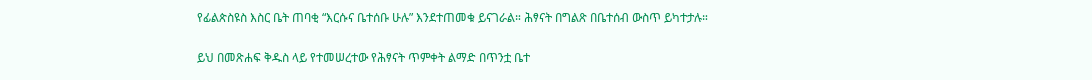የፊልጵስዩስ እስር ቤት ጠባቂ “እርሱና ቤተሰቡ ሁሉ” እንደተጠመቁ ይናገራል። ሕፃናት በግልጽ በቤተሰብ ውስጥ ይካተታሉ።

ይህ በመጽሐፍ ቅዱስ ላይ የተመሠረተው የሕፃናት ጥምቀት ልማድ በጥንቷ ቤተ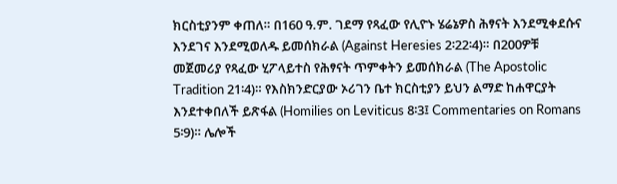ክርስቲያንም ቀጠለ። በ160 ዓ.ም. ገደማ የጻፈው የሊዮኑ ሄሬኔዎስ ሕፃናት እንደሚቀደሱና እንደገና እንደሚወለዱ ይመሰክራል (Against Heresies 2፡22፡4)። በ200ዎቹ መጀመሪያ የጻፈው ሂፖላይተስ የሕፃናት ጥምቀትን ይመሰክራል (The Apostolic Tradition 21፡4)። የእስክንድርያው ኦሪገን ቤተ ክርስቲያን ይህን ልማድ ከሐዋርያት እንደተቀበለች ይጽፋል (Homilies on Leviticus 8፡3፤ Commentaries on Romans 5፡9)። ሌሎች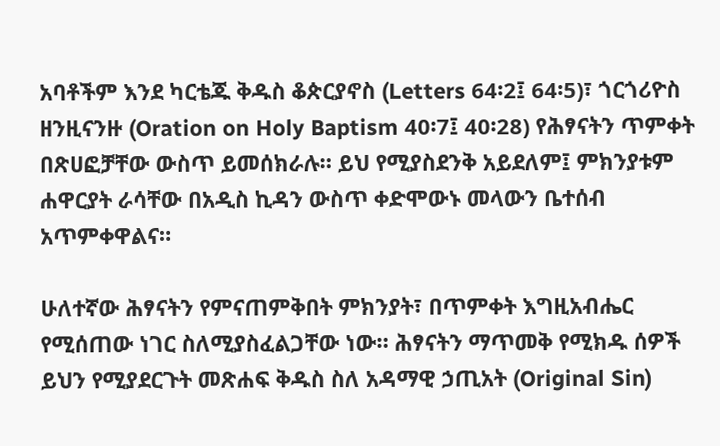አባቶችም እንደ ካርቴጁ ቅዱስ ቆጵርያኖስ (Letters 64፡2፤ 64፡5)፣ ጎርጎሪዮስ ዘንዚናንዙ (Oration on Holy Baptism 40፡7፤ 40፡28) የሕፃናትን ጥምቀት በጽሀፎቻቸው ውስጥ ይመሰክራሉ። ይህ የሚያስደንቅ አይደለም፤ ምክንያቱም ሐዋርያት ራሳቸው በአዲስ ኪዳን ውስጥ ቀድሞውኑ መላውን ቤተሰብ አጥምቀዋልና።

ሁለተኛው ሕፃናትን የምናጠምቅበት ምክንያት፣ በጥምቀት እግዚአብሔር የሚሰጠው ነገር ስለሚያስፈልጋቸው ነው። ሕፃናትን ማጥመቅ የሚክዱ ሰዎች ይህን የሚያደርጉት መጽሐፍ ቅዱስ ስለ አዳማዊ ኃጢአት (Original Sin)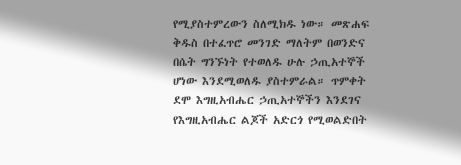የሚያስተምረውን ስለሚክዱ ነው። መጽሐፍ ቅዱስ በተፈጥሮ መንገድ ማለትም በወንድና በሴት ግንኙነት የተወለዱ ሁሉ ኃጢአተኞች ሆነው እንደሚወለዱ ያስተምራል። ጥምቀት ደሞ እግዚአብሔር ኃጢአተኞችን እንደገና የእግዚአብሔር ልጆች አድርጎ የሚወልድበት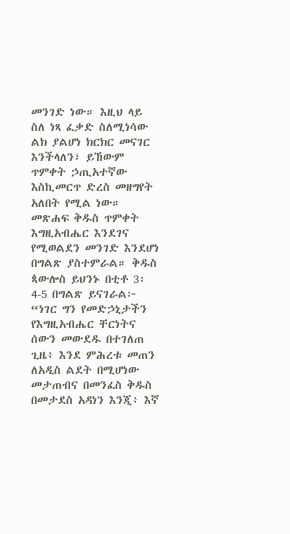መንገድ ነው። እዚህ ላይ ስለ ነጻ ፈቃድ ስለሚነሳው ልክ ያልሆነ ክርክር መናገር እንችላለን፣ ይኸውም ጥምቀት ኃጢአተኛው እስኪመርጥ ድረስ መዘግየት አለበት የሚል ነው። መጽሐፍ ቅዱስ ጥምቀት እግዚአብሔር እንደገና የሚወልደን መንገድ እንደሆነ በግልጽ ያስተምራል። ቅዱስ ጳውሎስ ይህንኑ በቲቶ 3፡4-5 በግልጽ ይናገራል፦ “ነገር ግን የመድኃኒታችን የእግዚአብሔር ቸርነትና ሰውን መውደዱ በተገለጠ ጊዜ፥ እንደ ምሕረቱ መጠን ለአዲስ ልደት በሚሆነው መታጠብና በመንፈስ ቅዱስ በመታደስ አዳነን እንጂ፥ እኛ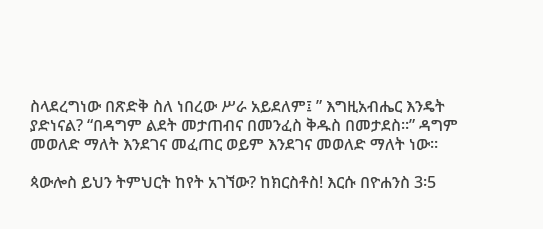ስላደረግነው በጽድቅ ስለ ነበረው ሥራ አይደለም፤ ” እግዚአብሔር እንዴት ያድነናል? “በዳግም ልደት መታጠብና በመንፈስ ቅዱስ በመታደስ።” ዳግም መወለድ ማለት እንደገና መፈጠር ወይም እንደገና መወለድ ማለት ነው።

ጳውሎስ ይህን ትምህርት ከየት አገኘው? ከክርስቶስ! እርሱ በዮሐንስ 3፡5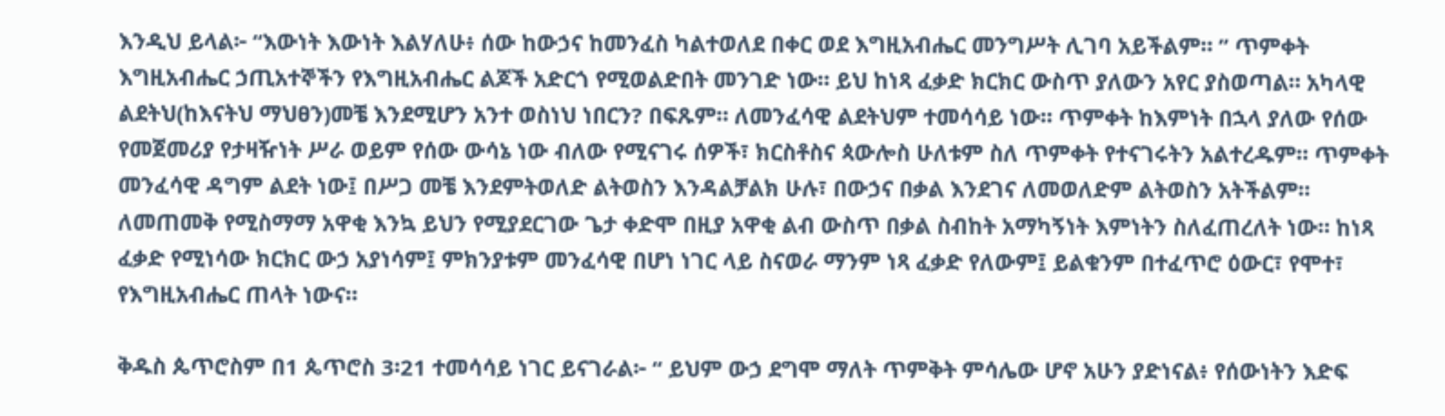እንዲህ ይላል፦ “እውነት እውነት እልሃለሁ፥ ሰው ከውኃና ከመንፈስ ካልተወለደ በቀር ወደ እግዚአብሔር መንግሥት ሊገባ አይችልም። ” ጥምቀት እግዚአብሔር ኃጢአተኞችን የእግዚአብሔር ልጆች አድርጎ የሚወልድበት መንገድ ነው። ይህ ከነጻ ፈቃድ ክርክር ውስጥ ያለውን አየር ያስወጣል። አካላዊ ልደትህ(ከእናትህ ማህፀን)መቼ እንደሚሆን አንተ ወስነህ ነበርን? በፍጹም። ለመንፈሳዊ ልደትህም ተመሳሳይ ነው። ጥምቀት ከእምነት በኋላ ያለው የሰው የመጀመሪያ የታዛዥነት ሥራ ወይም የሰው ውሳኔ ነው ብለው የሚናገሩ ሰዎች፣ ክርስቶስና ጳውሎስ ሁለቱም ስለ ጥምቀት የተናገሩትን አልተረዱም። ጥምቀት መንፈሳዊ ዳግም ልደት ነው፤ በሥጋ መቼ እንደምትወለድ ልትወስን እንዳልቻልክ ሁሉ፣ በውኃና በቃል እንደገና ለመወለድም ልትወስን አትችልም። ለመጠመቅ የሚስማማ አዋቂ እንኳ ይህን የሚያደርገው ጌታ ቀድሞ በዚያ አዋቂ ልብ ውስጥ በቃል ስብከት አማካኝነት እምነትን ስለፈጠረለት ነው። ከነጻ ፈቃድ የሚነሳው ክርክር ውኃ አያነሳም፤ ምክንያቱም መንፈሳዊ በሆነ ነገር ላይ ስናወራ ማንም ነጻ ፈቃድ የለውም፤ ይልቁንም በተፈጥሮ ዕውር፣ የሞተ፣ የእግዚአብሔር ጠላት ነውና።

ቅዱስ ጴጥሮስም በ1 ጴጥሮስ 3፡21 ተመሳሳይ ነገር ይናገራል፦ “ ይህም ውኃ ደግሞ ማለት ጥምቅት ምሳሌው ሆኖ አሁን ያድነናል፥ የሰውነትን እድፍ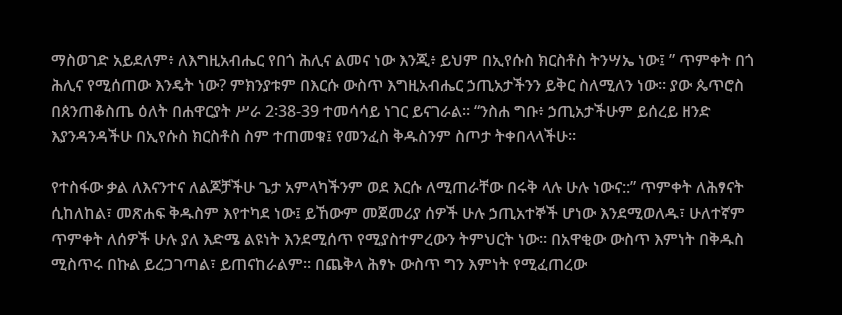ማስወገድ አይደለም፥ ለእግዚአብሔር የበጎ ሕሊና ልመና ነው እንጂ፥ ይህም በኢየሱስ ክርስቶስ ትንሣኤ ነው፤ ” ጥምቀት በጎ ሕሊና የሚሰጠው እንዴት ነው? ምክንያቱም በእርሱ ውስጥ እግዚአብሔር ኃጢአታችንን ይቅር ስለሚለን ነው። ያው ጴጥሮስ በጰንጠቆስጤ ዕለት በሐዋርያት ሥራ 2፡38-39 ተመሳሳይ ነገር ይናገራል። “ንስሐ ግቡ፥ ኃጢአታችሁም ይሰረይ ዘንድ እያንዳንዳችሁ በኢየሱስ ክርስቶስ ስም ተጠመቁ፤ የመንፈስ ቅዱስንም ስጦታ ትቀበላላችሁ።

የተስፋው ቃል ለእናንተና ለልጆቻችሁ ጌታ አምላካችንም ወደ እርሱ ለሚጠራቸው በሩቅ ላሉ ሁሉ ነውና::” ጥምቀት ለሕፃናት ሲከለከል፣ መጽሐፍ ቅዱስም እየተካደ ነው፤ ይኸውም መጀመሪያ ሰዎች ሁሉ ኃጢአተኞች ሆነው እንደሚወለዱ፣ ሁለተኛም ጥምቀት ለሰዎች ሁሉ ያለ እድሜ ልዩነት እንደሚሰጥ የሚያስተምረውን ትምህርት ነው። በአዋቂው ውስጥ እምነት በቅዱስ ሚስጥሩ በኩል ይረጋገጣል፣ ይጠናከራልም። በጨቅላ ሕፃኑ ውስጥ ግን እምነት የሚፈጠረው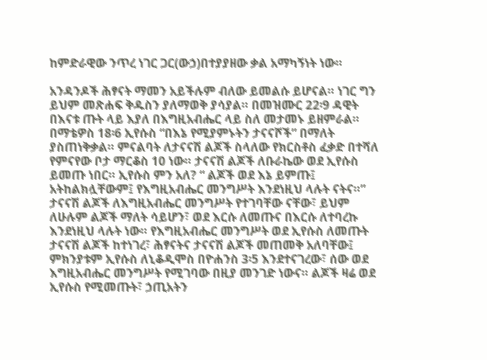ከምድራዊው ንጥረ ነገር ጋር(ውኃ)በተያያዘው ቃል አማካኝነት ነው።

አንዳንዶች ሕፃናት ማመን አይችሉም ብለው ይመልሱ ይሆናል። ነገር ግን ይህም መጽሐፍ ቅዱስን ያለማወቅ ያሳያል። በመዝሙር 22፡9 ዳዊት በእናቱ ጡት ላይ እያለ በእግዚአብሔር ላይ ስለ መታመኑ ይዘምራል። በማቴዎስ 18፡6 ኢየሱስ “በእኔ የሚያምኑትን ታናናሾች” በማለት ያስጠነቅቃል። ምናልባት ለታናናሽ ልጆች ስላለው የክርስቶስ ፈቃድ በተሻለ የምናየው ቦታ ማርቆስ 10 ነው። ታናናሽ ልጆች ለቡራኬው ወደ ኢየሱስ ይመጡ ነበር። ኢየሱስ ምን አለ? “ ልጆች ወደ እኔ ይምጡ፤ አትከልክሏቸውም፤ የእግዚአብሔር መንግሥት እንደነዚህ ላሉት ናትና።” ታናናሽ ልጆች ለእግዚአብሔር መንግሥት የተገባቸው ናቸው፣ ይህም ለሁሉም ልጆች ማለት ሳይሆን፣ ወደ እርሱ ለመጡና በእርሱ ለተባረኩ እንደነዚህ ላሉት ነው። የእግዚአብሔር መንግሥት ወደ ኢየሱስ ለመጡት ታናናሽ ልጆች ከተነገረ፣ ሕፃናትና ታናናሽ ልጆች መጠመቅ አለባቸው፤ ምክንያቱም ኢየሱስ ለኒቆዲሞስ በዮሐንስ 3፡5 እንደተናገረው፣ ሰው ወደ እግዚአብሔር መንግሥት የሚገባው በዚያ መንገድ ነውና። ልጆች ዛሬ ወደ ኢየሱስ የሚመጡት፣ ኃጢአትን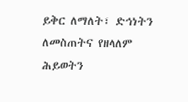ይቅር ለማለት፣ ድኅነትን ለመስጠትና የዘላለም ሕይወትን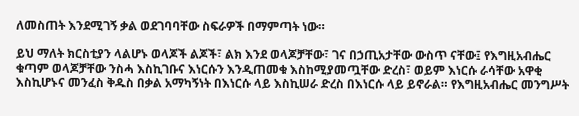ለመስጠት እንደሚገኝ ቃል ወደገባባቸው ስፍራዎች በማምጣት ነው።

ይህ ማለት ክርስቲያን ላልሆኑ ወላጆች ልጆች፣ ልክ እንደ ወላጆቻቸው፣ ገና በኃጢአታቸው ውስጥ ናቸው፤ የእግዚአብሔር ቁጣም ወላጆቻቸው ንስሓ እስኪገቡና እነርሱን እንዲጠመቁ እስከሚያመጧቸው ድረስ፣ ወይም እነርሱ ራሳቸው አዋቂ እስኪሆኑና መንፈስ ቅዱስ በቃል አማካኝነት በእነርሱ ላይ እስኪሠራ ድረስ በእነርሱ ላይ ይኖራል። የእግዚአብሔር መንግሥት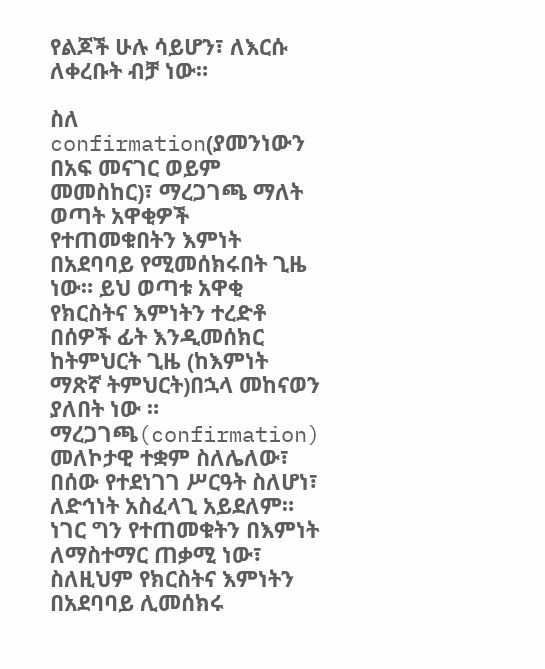የልጆች ሁሉ ሳይሆን፣ ለእርሱ ለቀረቡት ብቻ ነው።

ስለ confirmation(ያመንነውን በአፍ መናገር ወይም መመስከር)፣ ማረጋገጫ ማለት ወጣት አዋቂዎች የተጠመቁበትን እምነት በአደባባይ የሚመሰክሩበት ጊዜ ነው። ይህ ወጣቱ አዋቂ የክርስትና እምነትን ተረድቶ በሰዎች ፊት እንዲመሰክር ከትምህርት ጊዜ (ከእምነት ማጽኛ ትምህርት)በኋላ መከናወን ያለበት ነው ። ማረጋገጫ(confirmation) መለኮታዊ ተቋም ስለሌለው፣ በሰው የተደነገገ ሥርዓት ስለሆነ፣ ለድኅነት አስፈላጊ አይደለም። ነገር ግን የተጠመቁትን በእምነት ለማስተማር ጠቃሚ ነው፣ ስለዚህም የክርስትና እምነትን በአደባባይ ሊመሰክሩ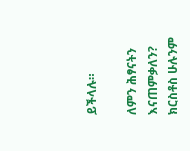ይችላሉ።

ለምን ሕፃናትን እናጠምቃለን? ክርስቶስ ሁሉንም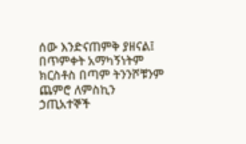ሰው እንድናጠምቅ ያዘናል፤ በጥምቀት አማካኝነትም ክርስቶስ በጣም ትንንሾቹንም ጨምሮ ለምስኪን ኃጢአተኞች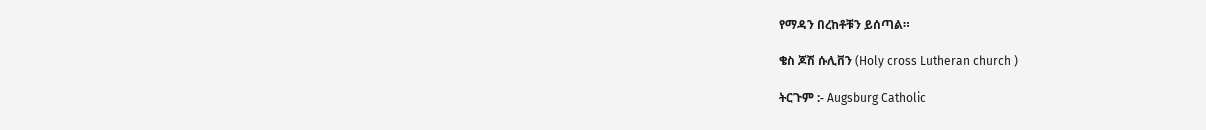የማዳን በረከቶቹን ይሰጣል።

ቄስ ጆሽ ሱሊቨን (Holy cross Lutheran church )

ትርጉም :- Augsburg Catholic